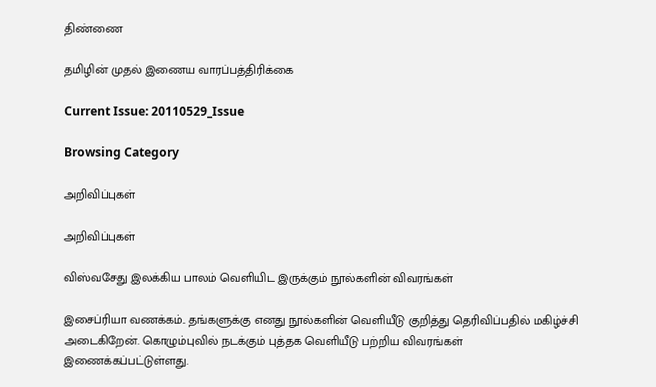திண்ணை

தமிழின் முதல் இணைய வாரப்பத்திரிக்கை

Current Issue: 20110529_Issue

Browsing Category

அறிவிப்புகள்

அறிவிப்புகள்

விஸ்வசேது இலக்கிய பாலம் வெளியிட இருக்கும் நூல்களின் விவரங்கள்

இசைப்ரியா வணக்கம்.. தங்களுக்கு எனது நூல்களின் வெளியீடு குறித்து தெரிவிப்பதில் மகிழ்ச்சி அடைகிறேன். கொழும்புவில் நடக்கும் புத்தக வெளியீடு பற்றிய விவரங்கள் இணைக்கப்பட்டுள்ளது.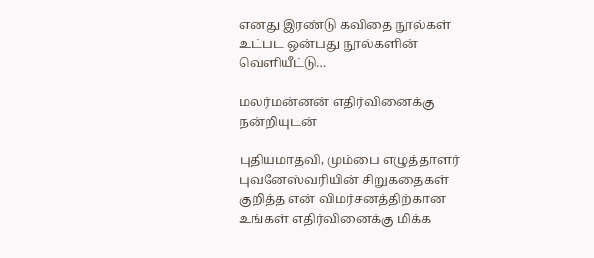எனது இரண்டு கவிதை நூல்கள் உட்பட ஒன்பது நூல்களின் வெளியீட்டு…

மலர்மன்னன் எதிர்வினைக்கு நன்றியுடன்

புதியமாதவி, மும்பை எழுத்தாளர் புவனேஸ்வரியின் சிறுகதைகள் குறித்த என் விமர்சனத்திற்கான உங்கள் எதிர்வினைக்கு மிக்க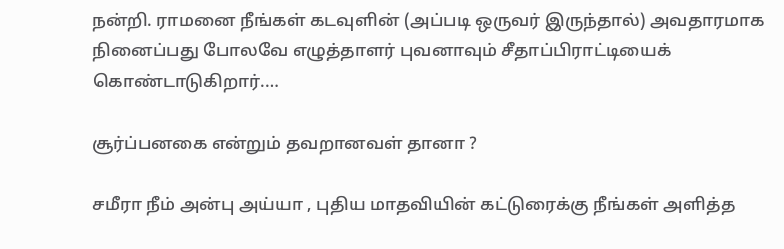நன்றி. ராமனை நீங்கள் கடவுளின் (அப்படி ஒருவர் இருந்தால்) அவதாரமாக நினைப்பது போலவே எழுத்தாளர் புவனாவும் சீதாப்பிராட்டியைக் கொண்டாடுகிறார்.…

சூர்ப்பனகை என்றும் தவறானவள் தானா ?

சமீரா நீம் அன்பு அய்யா , புதிய மாதவியின் கட்டுரைக்கு நீங்கள் அளித்த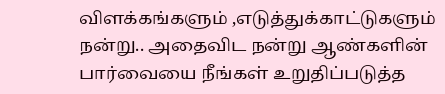விளக்கங்களும் ,எடுத்துக்காட்டுகளும் நன்று.. அதைவிட நன்று ஆண்களின் பார்வையை நீங்கள் உறுதிப்படுத்த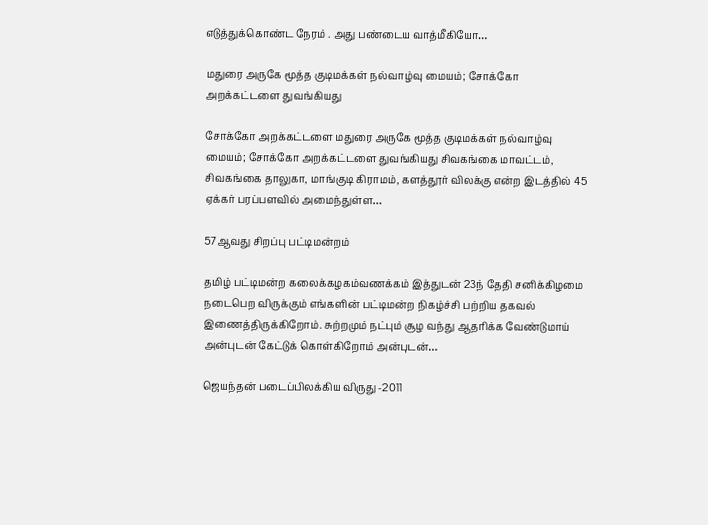எடுத்துக்கொண்ட நேரம் . அது பண்டைய வாத்மீகியோ…

மதுரை அருகே மூத்த குடிமக்கள் நல்வாழ்வு மையம்; சோக்கோ அறக்கட்டளை துவங்கியது

சோக்கோ அறக்கட்டளை மதுரை அருகே மூத்த குடிமக்கள் நல்வாழ்வு மையம்; சோக்கோ அறக்கட்டளை துவங்கியது சிவகங்கை மாவட்டம், சிவகங்கை தாலுகா, மாங்குடி கிராமம், களத்தூர் விலக்கு என்ற இடத்தில் 45 ஏக்கர் பரப்பளவில் அமைந்துள்ள…

57ஆவது சிறப்பு பட்டிமன்றம்

தமிழ் பட்டிமன்ற கலைக்கழகம்வணக்கம் இத்துடன் 23ந் தேதி சனிக்கிழமை நடைபெற விருக்கும் எங்களின் பட்டிமன்ற நிகழ்ச்சி பற்றிய தகவல் இணைத்திருக்கிறோம். சுற்றமும் நட்பும் சூழ வந்து ஆதரிக்க வேண்டுமாய் அன்புடன் கேட்டுக் கொள்கிறோம் அன்புடன்…

ஜெயந்தன் படைப்பிலக்கிய விருது -2011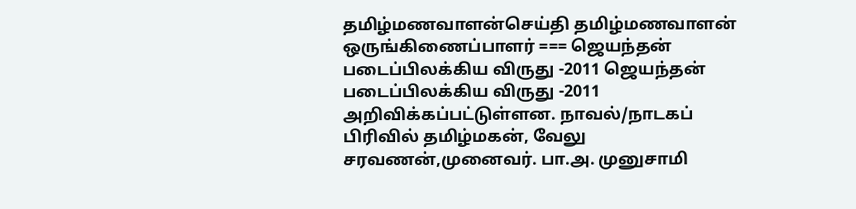தமிழ்மணவாளன்செய்தி தமிழ்மணவாளன் ஒருங்கிணைப்பாளர் === ஜெயந்தன் படைப்பிலக்கிய விருது -2011 ஜெயந்தன் படைப்பிலக்கிய விருது -2011 அறிவிக்கப்பட்டுள்ளன. நாவல்/நாடகப் பிரிவில் தமிழ்மகன், வேலு சரவணன்,முனைவர். பா.அ. முனுசாமி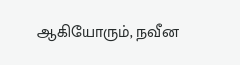ஆகியோரும், நவீன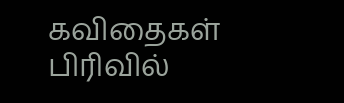கவிதைகள் பிரிவில்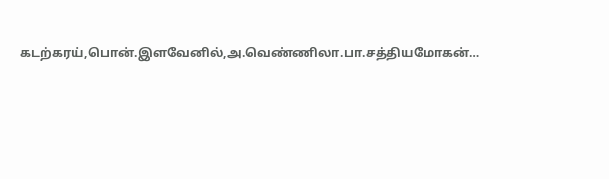கடற்கரய்,பொன்.இளவேனில்,அ.வெண்ணிலா.பா.சத்தியமோகன்…